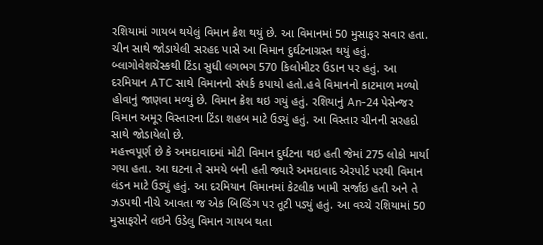રશિયામાં ગાયબ થયેલું વિમાન ક્રેશ થયું છે. આ વિમાનમાં 50 મુસાફર સવાર હતા. ચીન સાથે જોડાયેલી સરહદ પાસે આ વિમાન દુર્ઘટનાગ્રસ્ત થયું હતું. બ્લાગોવેશચેંસ્કથી ટિંડા સુધી લગભગ 570 કિલોમીટર ઉડાન પર હતું. આ દરમિયાન ATC સાથે વિમાનનો સંપર્ક કપાયો હતો.હવે વિમાનનો કાટમાળ મળ્યો હોવાનું જાણવા મળ્યું છે. વિમાન ક્રેશ થઇ ગયું હતું. રશિયાનું An-24 પેસેન્જર વિમાન અમૂર વિસ્તારના ટિંડા શહબ માટે ઉડ્યું હતું. આ વિસ્તાર ચીનની સરહદો સાથે જોડાયેલો છે.
મહત્ત્વપૂર્ણ છે કે અમદાવાદમાં મોટી વિમાન દુર્ઘટના થઇ હતી જેમાં 275 લોકો માર્યા ગયા હતા. આ ઘટના તે સમયે બની હતી જ્યારે અમદાવાદ એરપોર્ટ પરથી વિમાન લંડન માટે ઉડ્યું હતું. આ દરમિયાન વિમાનમાં કેટલીક ખામી સર્જાઇ હતી અને તે ઝડપથી નીચે આવતા જ એક બિલ્ડિંગ પર તૂટી પડ્યું હતું. આ વચ્ચે રશિયામાં 50 મુસાફરોને લઇને ઉડેલુ વિમાન ગાયબ થતા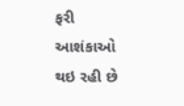ફરી આશંકાઓ થઇ રહી છે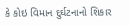કે કોઇ વિમાન દુર્ઘટનાનો શિકાર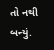તો નથી બન્યું.